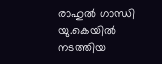രാഹുൽ ഗാന്ധി യു.കെയിൽ നടത്തിയ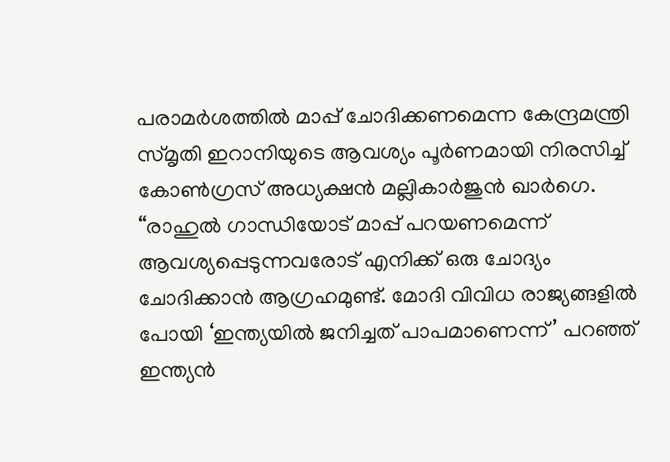പരാമർശത്തിൽ മാപ്പ് ചോദിക്കണമെന്ന കേന്ദ്രമന്ത്രി സ്മൃതി ഇറാനിയുടെ ആവശ്യം പൂർണമായി നിരസിച്ച് കോൺഗ്രസ് അധ്യക്ഷൻ മല്ലികാർജുൻ ഖാർഗെ. “രാഹുൽ ഗാന്ധിയോട് മാപ്പ് പറയണമെന്ന് ആവശ്യപ്പെടുന്നവരോട് എനിക്ക് ഒരു ചോദ്യം ചോദിക്കാൻ ആഗ്രഹമുണ്ട്. മോദി വിവിധ രാജ്യങ്ങളിൽ പോയി ‘ഇന്ത്യയിൽ ജനിച്ചത് പാപമാണെന്ന്’ പറഞ്ഞ് ഇന്ത്യൻ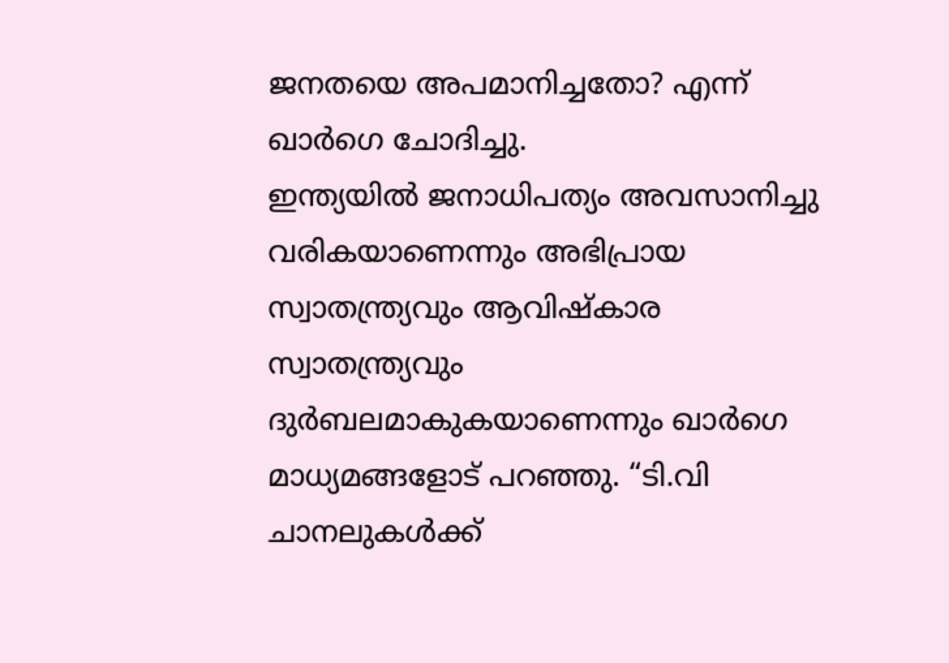ജനതയെ അപമാനിച്ചതോ? എന്ന് ഖാർഗെ ചോദിച്ചു.
ഇന്ത്യയിൽ ജനാധിപത്യം അവസാനിച്ചു വരികയാണെന്നും അഭിപ്രായ സ്വാതന്ത്ര്യവും ആവിഷ്കാര സ്വാതന്ത്ര്യവും ദുർബലമാകുകയാണെന്നും ഖാർഗെ മാധ്യമങ്ങളോട് പറഞ്ഞു. “ടി.വി ചാനലുകൾക്ക്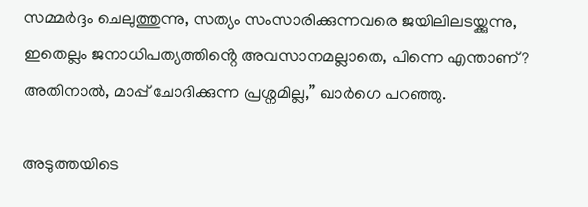സമ്മർദ്ദം ചെലുത്തുന്നു, സത്യം സംസാരിക്കുന്നവരെ ജയിലിലടയ്ക്കുന്നു, ഇതെല്ലം ജനാധിപത്യത്തിൻ്റെ അവസാനമല്ലാതെ, പിന്നെ എന്താണ്? അതിനാൽ, മാപ്പ് ചോദിക്കുന്ന പ്രശ്നമില്ല,” ഖാർഗെ പറഞ്ഞു.

അടുത്തയിടെ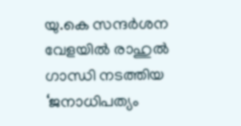യു.കെ സന്ദർശന വേളയിൽ രാഹുൽ ഗാന്ധി നടത്തിയ ‘ജനാധിപത്യം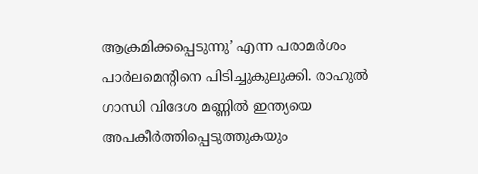ആക്രമിക്കപ്പെടുന്നു’ എന്ന പരാമർശം പാർലമെന്റിനെ പിടിച്ചുകുലുക്കി. രാഹുൽ ഗാന്ധി വിദേശ മണ്ണിൽ ഇന്ത്യയെ അപകീർത്തിപ്പെടുത്തുകയും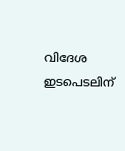വിദേശ ഇടപെടലിന്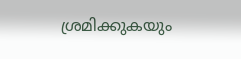ശ്രമിക്കുകയും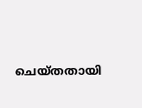ചെയ്തതായി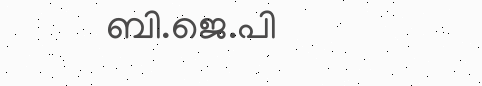ബി.ജെ.പി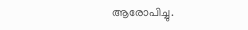ആരോപിച്ചു.